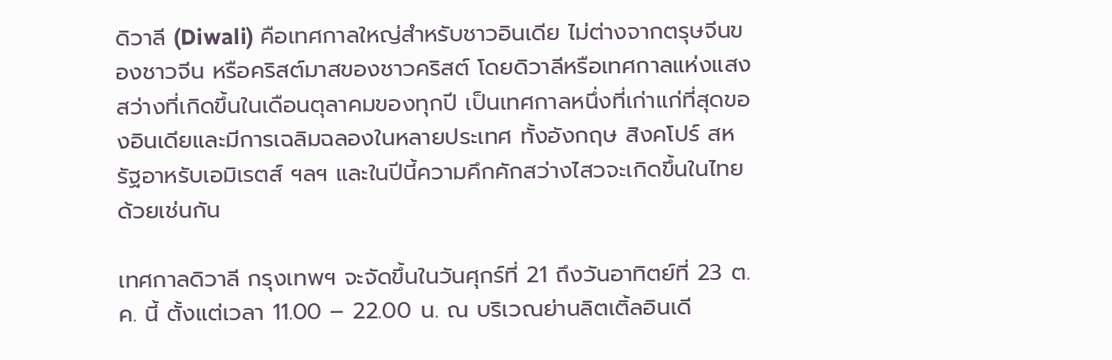ดิวาลี (Diwali) คือเทศกาลใหญ่สำหรับชาวอินเดีย ไม่ต่างจากตรุษจีนของชาวจีน หรือคริสต์มาสของชาวคริสต์ โดยดิวาลีหรือเทศกาลแห่งแสงสว่างที่เกิดขึ้นในเดือนตุลาคมของทุกปี เป็นเทศกาลหนึ่งที่เก่าแก่ที่สุดของอินเดียและมีการเฉลิมฉลองในหลายประเทศ ทั้งอังกฤษ สิงคโปร์ สหรัฐอาหรับเอมิเรตส์ ฯลฯ และในปีนี้ความคึกคักสว่างไสวจะเกิดขึ้นในไทยด้วยเช่นกัน

เทศกาลดิวาลี กรุงเทพฯ จะจัดขึ้นในวันศุกร์ที่ 21 ถึงวันอาทิตย์ที่ 23 ต.ค. นี้ ตั้งแต่เวลา 11.00 – 22.00 น. ณ บริเวณย่านลิตเติ้ลอินเดี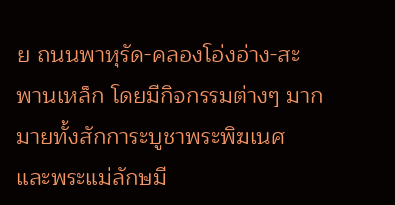ย ถนนพาหุรัด-คลองโอ่งอ่าง-สะพานเหล็ก โดยมีกิจกรรมต่างๆ มากมายทั้งสักการะบูชาพระพิฆเนศ และพระแม่ลักษมี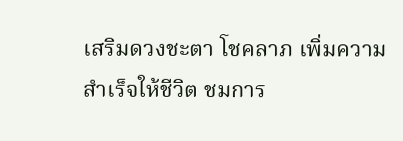เสริมดวงชะตา โชคลาภ เพิ่มความสำเร็จให้ชีวิต ชมการ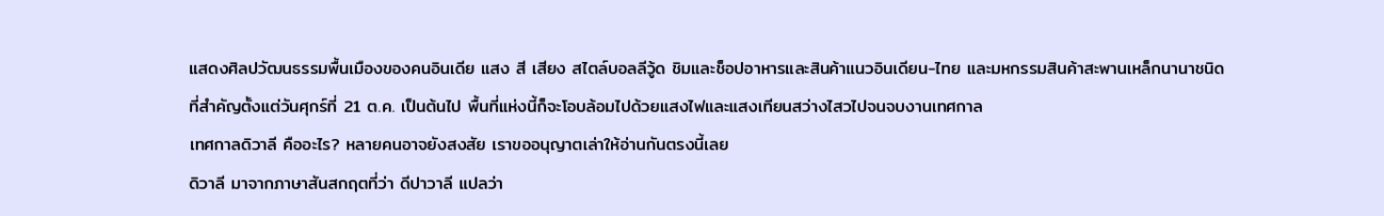แสดงศิลปวัฒนธรรมพื้นเมืองของคนอินเดีย แสง สี เสียง สไตล์บอลลีวู้ด ชิมและช็อปอาหารและสินค้าแนวอินเดียน-ไทย และมหกรรมสินค้าสะพานเหล็กนานาชนิด
ที่สำคัญตั้งแต่วันศุกร์ที่ 21 ต.ค. เป็นต้นไป พื้นที่แห่งนี้ก็จะโอบล้อมไปด้วยแสงไฟและแสงเทียนสว่างไสวไปจนจบงานเทศกาล
เทศกาลดิวาลี คืออะไร? หลายคนอาจยังสงสัย เราขออนุญาตเล่าให้อ่านกันตรงนี้เลย
ดิวาลี มาจากภาษาสันสกฤตที่ว่า ดีปาวาลี แปลว่า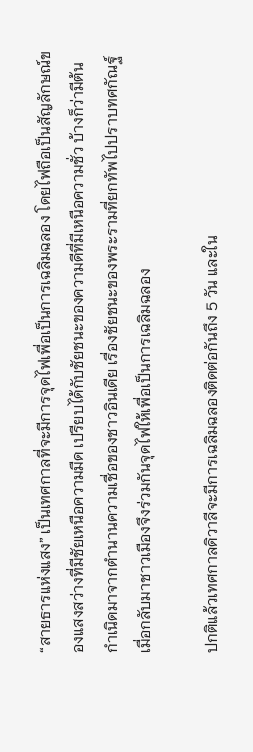“สายธารแห่งแสง” เป็นเทศกาลที่จะมีการจุดไฟเพื่อเป็นการเฉลิมฉลอง โดยไฟถือเป็นสัญลักษณ์ของแสงสว่างที่มีชัยเหนือความมืด เปรียบได้กับชัยชนะของความดีที่มีเหนือความชั่ว บ้างก็ว่ามีต้นกำเนิดมาจากตำนานความเชื่อของชาวอินเดีย เรื่องชัยชนะของพระรามที่ยกทัพไปปราบทศกัณฐ์ เมื่อกลับมาชาวเมืองจึงร่วมกันจุดไฟให้เพื่อเป็นการเฉลิมฉลอง

ปกติแล้วเทศกาลดิวาลีจะมีการเฉลิมฉลองติดต่อกันถึง 5 วัน และใน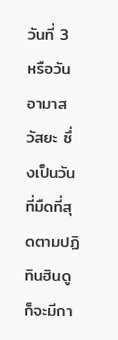วันที่ 3 หรือวันอามาสวัสยะ ซึ่งเป็นวันที่มืดที่สุดตามปฏิทินฮินดู ก็จะมีกา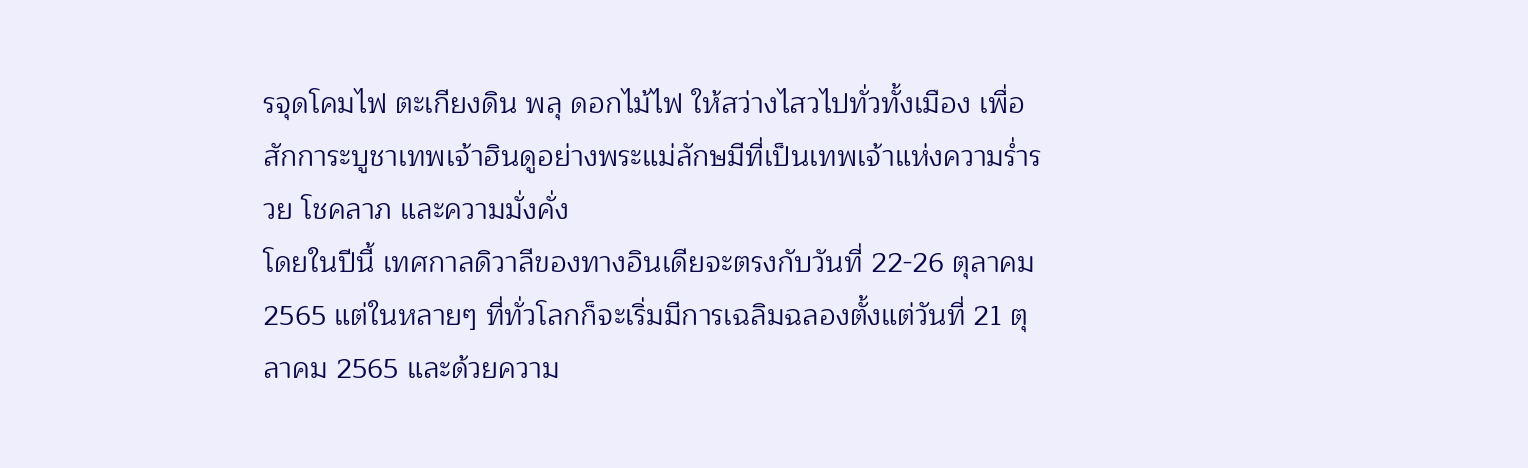รจุดโคมไฟ ตะเกียงดิน พลุ ดอกไม้ไฟ ให้สว่างไสวไปทั่วทั้งเมือง เพื่อสักการะบูชาเทพเจ้าฮินดูอย่างพระแม่ลักษมีที่เป็นเทพเจ้าแห่งความร่ำรวย โชคลาภ และความมั่งคั่ง
โดยในปีนี้ เทศกาลดิวาลีของทางอินเดียจะตรงกับวันที่ 22-26 ตุลาคม 2565 แต่ในหลายๆ ที่ทั่วโลกก็จะเริ่มมีการเฉลิมฉลองตั้งแต่วันที่ 21 ตุลาคม 2565 และด้วยความ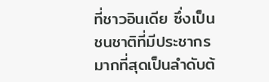ที่ชาวอินเดีย ซึ่งเป็นชนชาติที่มีประชากรมากที่สุดเป็นลำดับต้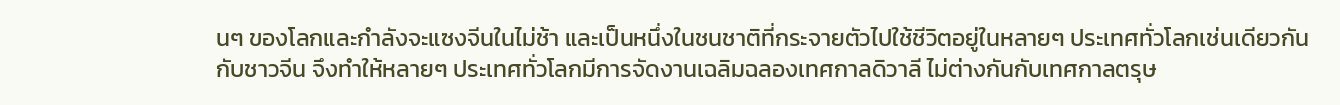นๆ ของโลกและกำลังจะแซงจีนในไม่ช้า และเป็นหนึ่งในชนชาติที่กระจายตัวไปใช้ชีวิตอยู่ในหลายๆ ประเทศทั่วโลกเช่นเดียวกันกับชาวจีน จึงทำให้หลายๆ ประเทศทั่วโลกมีการจัดงานเฉลิมฉลองเทศกาลดิวาลี ไม่ต่างกันกับเทศกาลตรุษ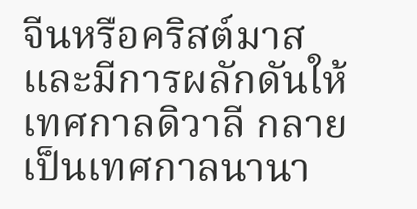จีนหรือคริสต์มาส และมีการผลักดันให้เทศกาลดิวาลี กลายเป็นเทศกาลนานา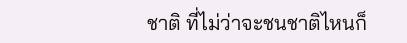ชาติ ที่ไม่ว่าจะชนชาติไหนก็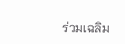ร่วมเฉลิม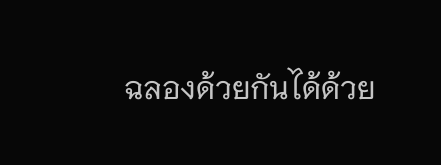ฉลองด้วยกันได้ด้วย